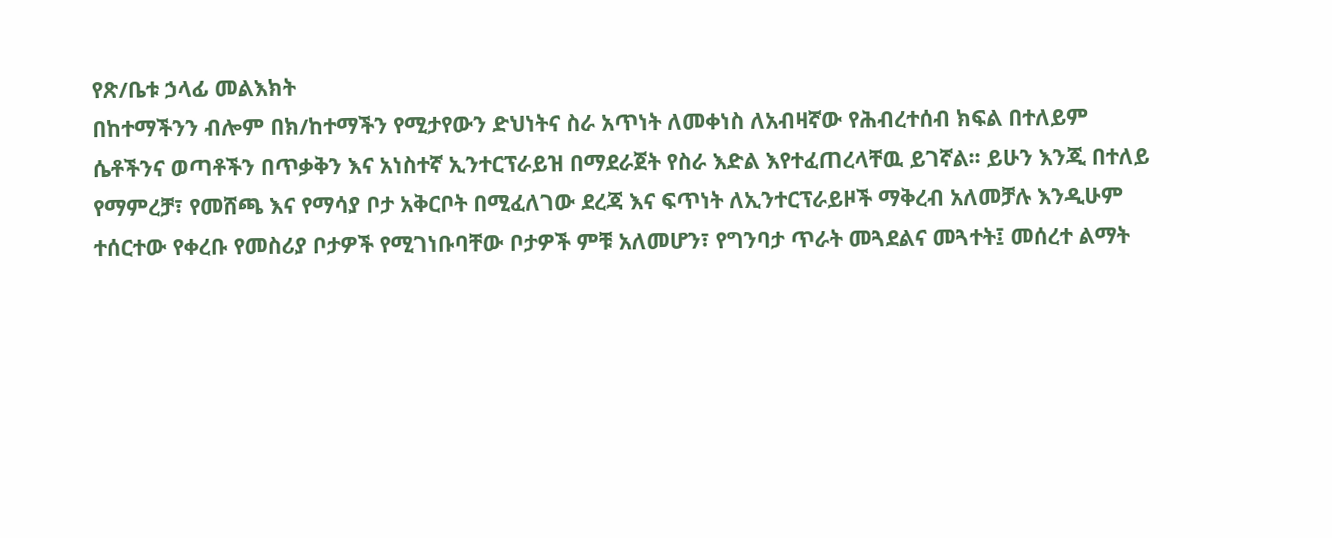የጽ/ቤቱ ኃላፊ መልእክት
በከተማችንን ብሎም በክ/ከተማችን የሚታየውን ድህነትና ስራ አጥነት ለመቀነስ ለአብዛኛው የሕብረተሰብ ክፍል በተለይም ሴቶችንና ወጣቶችን በጥቃቅን እና አነስተኛ ኢንተርፕራይዝ በማደራጀት የስራ እድል እየተፈጠረላቸዉ ይገኛል፡፡ ይሁን እንጂ በተለይ የማምረቻ፣ የመሸጫ እና የማሳያ ቦታ አቅርቦት በሚፈለገው ደረጃ እና ፍጥነት ለኢንተርፕራይዞች ማቅረብ አለመቻሉ እንዲሁም ተሰርተው የቀረቡ የመስሪያ ቦታዎች የሚገነቡባቸው ቦታዎች ምቹ አለመሆን፣ የግንባታ ጥራት መጓደልና መጓተት፤ መሰረተ ልማት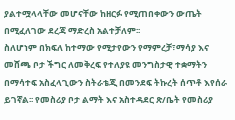ያልተሟላላቸው መሆናቸው ከዘርፉ የሚጠበቀውን ውጤት በሚፈለገው ደረጃ ማድረስ አልተቻለም፡፡
ስለሆነም በክፍለ ከተማው የሚታየውን የማምረቻ፣ማሳያ እና መሸጫ ቦታ ችግር ለመቅረፍ የተለያዩ መንግስታዊ ተቋማትን በማሳተፍ አስፈላጊውን ስትራቴጂ በመንደፍ ትኩረት ሰጥቶ እየሰራ ይገኛል፡፡ የመስሪያ ቦታ ልማት እና አስተዳደር ጽ/ቤት የመስሪያ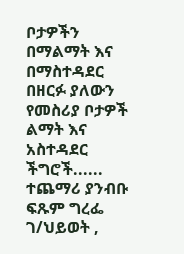ቦታዎችን በማልማት እና በማስተዳደር በዘርፉ ያለውን የመስሪያ ቦታዎች ልማት እና አስተዳደር ችግሮች...... ተጨማሪ ያንብቡ
ፍጹም ግረፌ ገ/ህይወት ,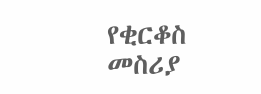የቂርቆስ መስሪያ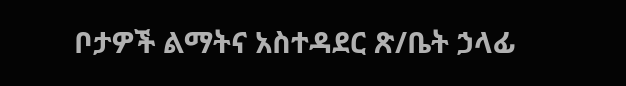ቦታዎች ልማትና አስተዳደር ጽ/ቤት ኃላፊ